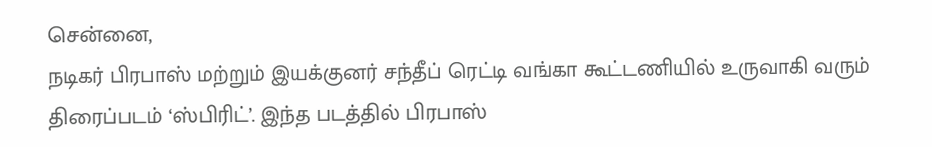சென்னை,
நடிகர் பிரபாஸ் மற்றும் இயக்குனர் சந்தீப் ரெட்டி வங்கா கூட்டணியில் உருவாகி வரும் திரைப்படம் ‘ஸ்பிரிட்’. இந்த படத்தில் பிரபாஸ்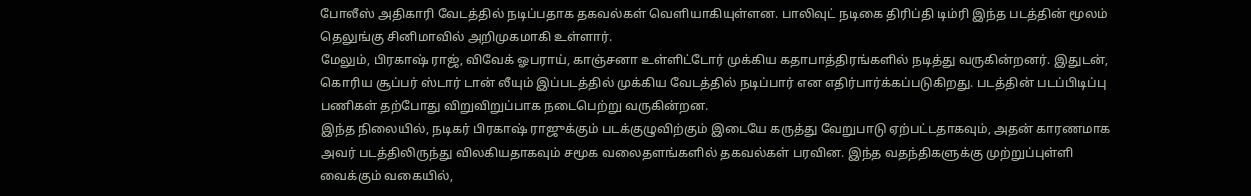போலீஸ் அதிகாரி வேடத்தில் நடிப்பதாக தகவல்கள் வெளியாகியுள்ளன. பாலிவுட் நடிகை திரிப்தி டிம்ரி இந்த படத்தின் மூலம் தெலுங்கு சினிமாவில் அறிமுகமாகி உள்ளார்.
மேலும், பிரகாஷ் ராஜ், விவேக் ஓபராய், காஞ்சனா உள்ளிட்டோர் முக்கிய கதாபாத்திரங்களில் நடித்து வருகின்றனர். இதுடன், கொரிய சூப்பர் ஸ்டார் டான் லீயும் இப்படத்தில் முக்கிய வேடத்தில் நடிப்பார் என எதிர்பார்க்கப்படுகிறது. படத்தின் படப்பிடிப்பு பணிகள் தற்போது விறுவிறுப்பாக நடைபெற்று வருகின்றன.
இந்த நிலையில், நடிகர் பிரகாஷ் ராஜுக்கும் படக்குழுவிற்கும் இடையே கருத்து வேறுபாடு ஏற்பட்டதாகவும், அதன் காரணமாக அவர் படத்திலிருந்து விலகியதாகவும் சமூக வலைதளங்களில் தகவல்கள் பரவின. இந்த வதந்திகளுக்கு முற்றுப்புள்ளி வைக்கும் வகையில்,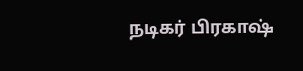நடிகர் பிரகாஷ்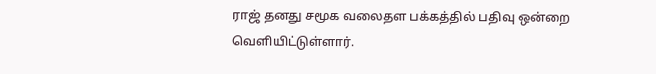ராஜ் தனது சமூக வலைதள பக்கத்தில் பதிவு ஒன்றை வெளியிட்டுள்ளார்.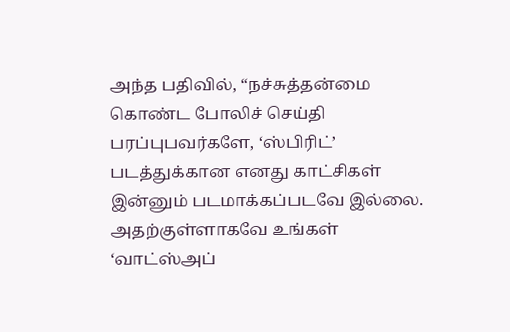அந்த பதிவில், “நச்சுத்தன்மை கொண்ட போலிச் செய்தி பரப்புபவர்களே, ‘ஸ்பிரிட்’ படத்துக்கான எனது காட்சிகள் இன்னும் படமாக்கப்படவே இல்லை. அதற்குள்ளாகவே உங்கள் ‘வாட்ஸ்அப்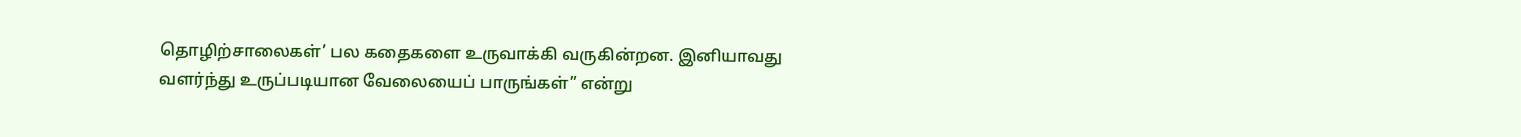தொழிற்சாலைகள்’ பல கதைகளை உருவாக்கி வருகின்றன. இனியாவது வளர்ந்து உருப்படியான வேலையைப் பாருங்கள்” என்று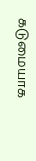கடுமையாக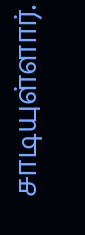சாடியுள்ளார்.